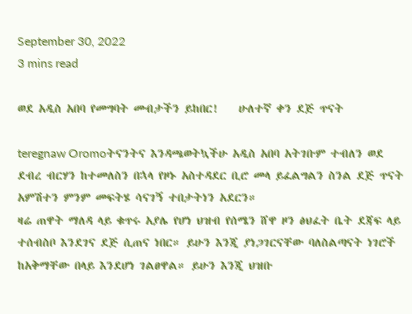September 30, 2022
3 mins read

ወደ አዲስ አበባ የመግባት መብታችን ይከበር!    ሁለተኛ ቀን ደጅ ጥናት

teregnaw Oromoትናንትና እንዳጫወትኳችሁ አዲስ አበባ አትገቡም ተብለን ወደ ደብረ ብርሃን ከተመለስን በኋላ የዞኑ አስተዳደር ቢሮ መላ ይፈልግልን ስንል ደጅ ጥናት አምሽተን ምንም መፍትሄ ሳናገኝ ተበታትነን አደርን።
ዛሬ ጠዋት ማለዳ ላይ ቁጥሩ አያሌ የሆነ ህዝብ የሰሜን ሸዋ ዞን ፅህፈት ቤት ደጃፍ ላይ ተሰብስቦ እንደገና ደጅ ሲጠና ነበር። ይሁን እንጂ ያነጋገርናቸው ባለስልጣናት ነገሮች ከአቅማቸው በላይ እንደሆነ ገልፀዋል። ይሁን እንጂ ህዝቡ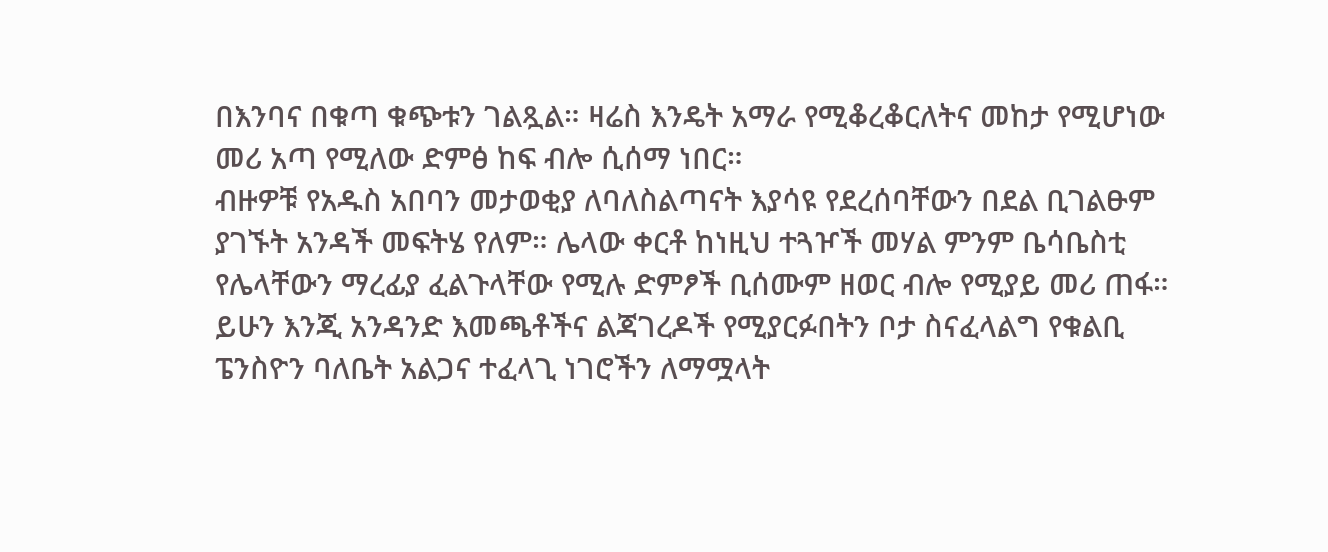በእንባና በቁጣ ቁጭቱን ገልጿል። ዛሬስ እንዴት አማራ የሚቆረቆርለትና መከታ የሚሆነው መሪ አጣ የሚለው ድምፅ ከፍ ብሎ ሲሰማ ነበር።
ብዙዎቹ የአዱስ አበባን መታወቂያ ለባለስልጣናት እያሳዩ የደረሰባቸውን በደል ቢገልፁም ያገኙት አንዳች መፍትሄ የለም። ሌላው ቀርቶ ከነዚህ ተጓዦች መሃል ምንም ቤሳቤስቲ የሌላቸውን ማረፊያ ፈልጉላቸው የሚሉ ድምፆች ቢሰሙም ዘወር ብሎ የሚያይ መሪ ጠፋ።
ይሁን እንጂ አንዳንድ እመጫቶችና ልጃገረዶች የሚያርፉበትን ቦታ ስናፈላልግ የቁልቢ ፔንስዮን ባለቤት አልጋና ተፈላጊ ነገሮችን ለማሟላት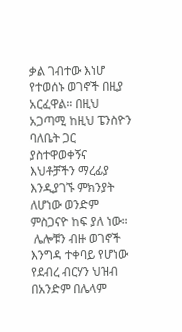ቃል ገብተው እነሆ የተወሰኑ ወገኖች በዚያ አርፈዋል። በዚህ አጋጣሚ ከዚህ ፔንስዮን ባለቤት ጋር ያስተዋወቀኝና እህቶቻችን ማረፊያ እንዲያገኙ ምክንያት ለሆነው ወንድም ምስጋናዮ ከፍ ያለ ነው።
 ሌሎቹን ብዙ ወገኖች እንግዳ ተቀባይ የሆነው የደብረ ብርሃን ህዝብ በአንድም በሌላም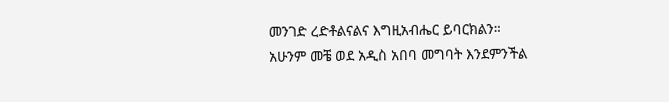መንገድ ረድቶልናልና እግዚአብሔር ይባርክልን።
አሁንም መቼ ወደ አዲስ አበባ መግባት እንደምንችል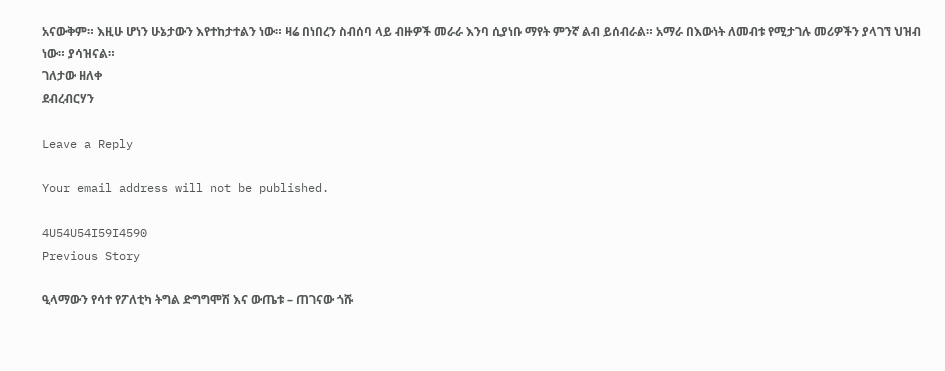አናውቅም። እዚሁ ሆነን ሁኔታውን እየተከታተልን ነው። ዛሬ በነበረን ስብሰባ ላይ ብዙዎች መራራ እንባ ሲያነቡ ማየት ምንኛ ልብ ይሰብራል። አማራ በእውነት ለመብቱ የሚታገሉ መሪዎችን ያላገኘ ህዝብ ነው። ያሳዝናል።
ገለታው ዘለቀ
ደብረብርሃን

Leave a Reply

Your email address will not be published.

4U54U54I59I4590
Previous Story

ዒላማውን የሳተ የፖለቲካ ትግል ድግግሞሽ እና ውጤቱ – ጠገናው ጎሹ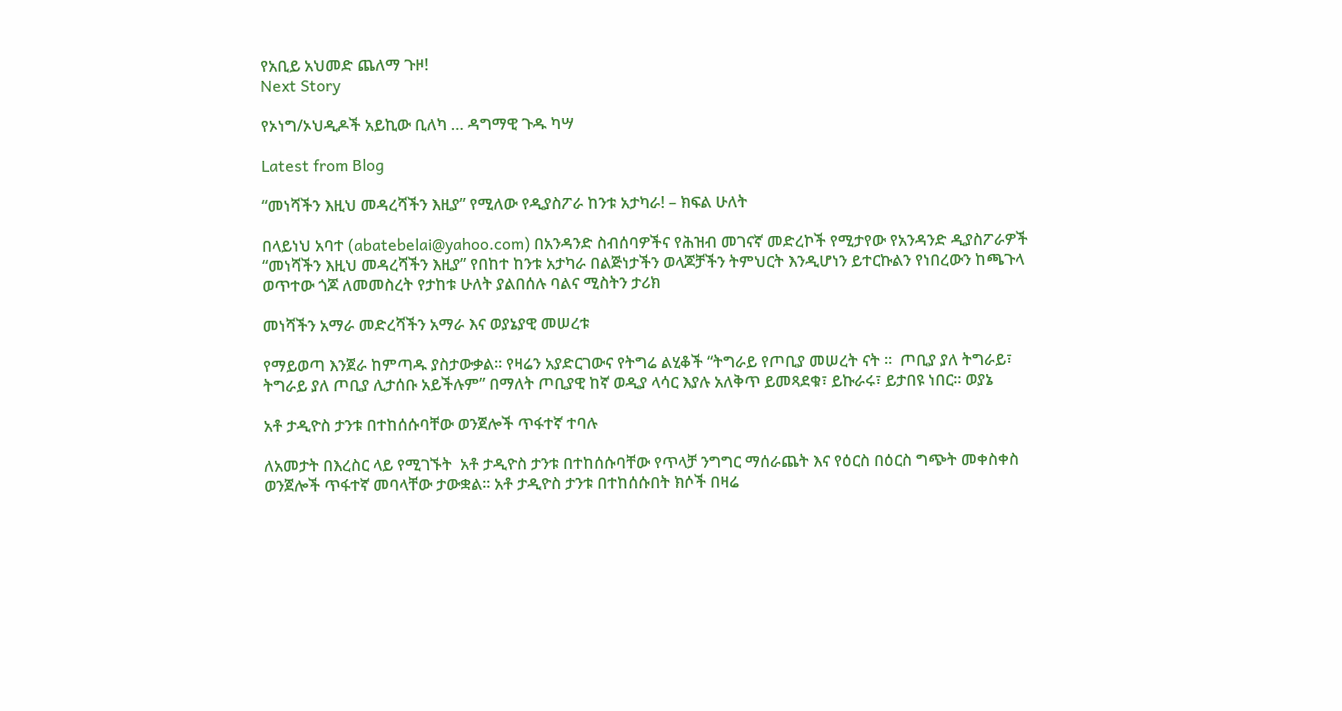የአቢይ አህመድ ጨለማ ጉዞ!
Next Story

የኦነግ/ኦህዲዶች አይኪው ቢለካ … ዳግማዊ ጉዱ ካሣ

Latest from Blog

“መነሻችን እዚህ መዳረሻችን እዚያ” የሚለው የዲያስፖራ ከንቱ አታካራ! – ክፍል ሁለት

በላይነህ አባተ (abatebelai@yahoo.com) በአንዳንድ ስብሰባዎችና የሕዝብ መገናኛ መድረኮች የሚታየው የአንዳንድ ዲያስፖራዎች  “መነሻችን እዚህ መዳረሻችን እዚያ” የበከተ ከንቱ አታካራ በልጅነታችን ወላጆቻችን ትምህርት እንዲሆነን ይተርኩልን የነበረውን ከጫጉላ ወጥተው ጎጆ ለመመስረት የታከቱ ሁለት ያልበሰሉ ባልና ሚስትን ታሪክ

መነሻችን አማራ መድረሻችን አማራ እና ወያኔያዊ መሠረቱ

የማይወጣ እንጀራ ከምጣዱ ያስታውቃል። የዛሬን አያድርገውና የትግሬ ልሂቆች “ትግራይ የጦቢያ መሠረት ናት ።  ጦቢያ ያለ ትግራይ፣ ትግራይ ያለ ጦቢያ ሊታሰቡ አይችሉም” በማለት ጦቢያዊ ከኛ ወዲያ ላሳር እያሉ አለቅጥ ይመጻደቁ፣ ይኩራሩ፣ ይታበዩ ነበር። ወያኔ

አቶ ታዲዮስ ታንቱ በተከሰሱባቸው ወንጀሎች ጥፋተኛ ተባሉ

ለአመታት በእረስር ላይ የሚገኙት  አቶ ታዲዮስ ታንቱ በተከሰሱባቸው የጥላቻ ንግግር ማሰራጨት እና የዕርስ በዕርስ ግጭት መቀስቀስ ወንጀሎች ጥፋተኛ መባላቸው ታውቋል፡፡ አቶ ታዲዮስ ታንቱ በተከሰሱበት ክሶች በዛሬ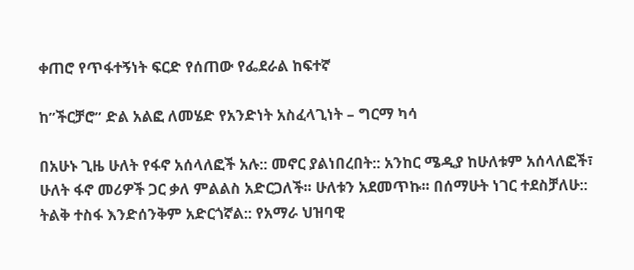ቀጠሮ የጥፋተኝነት ፍርድ የሰጠው የፌደራል ከፍተኛ

ከ”ችርቻሮ” ድል አልፎ ለመሄድ የአንድነት አስፈላጊነት – ግርማ ካሳ

በአሁኑ ጊዜ ሁለት የፋኖ አሰላለፎች አሉ:: መኖር ያልነበረበት:: አንከር ሜዲያ ከሁለቱም አሰላለፎች፣ ሁለት ፋኖ መሪዎች ጋር ቃለ ምልልስ አድርጋለች፡፡ ሁለቱን አደመጥኩ፡፡ በሰማሁት ነገር ተደስቻለሁ:: ትልቅ ተስፋ እንድሰንቅም አድርጎኛል:: የአማራ ህዝባዊ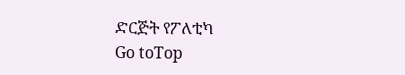ድርጅት የፖለቲካ
Go toTop